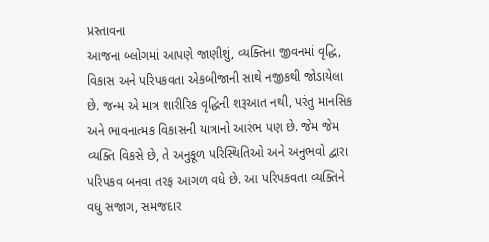પ્રસ્તાવના
આજના બ્લોગમાં આપણે જાણીશું, વ્યક્તિના જીવનમાં વૃદ્ધિ, વિકાસ અને પરિપકવતા એકબીજાની સાથે નજીકથી જોડાયેલા છે. જન્મ એ માત્ર શારીરિક વૃદ્ધિની શરૂઆત નથી, પરંતુ માનસિક અને ભાવનાત્મક વિકાસની યાત્રાનો આરંભ પણ છે. જેમ જેમ વ્યક્તિ વિકસે છે, તે અનુકૂળ પરિસ્થિતિઓ અને અનુભવો દ્વારા પરિપકવ બનવા તરફ આગળ વધે છે. આ પરિપકવતા વ્યક્તિને વધુ સજાગ, સમજદાર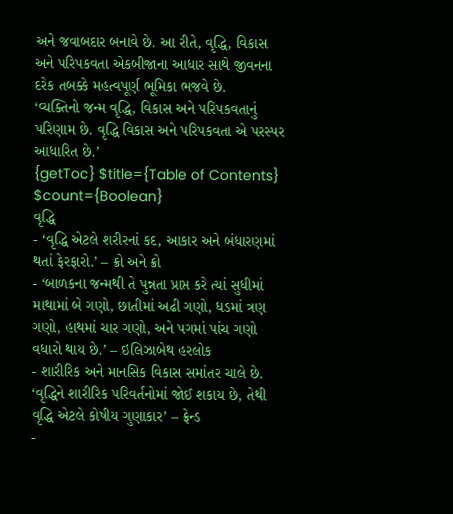અને જવાબદાર બનાવે છે. આ રીતે, વૃદ્ધિ, વિકાસ અને પરિપકવતા એકબીજાના આધાર સાથે જીવનના દરેક તબક્કે મહત્વપૂર્ણ ભૂમિકા ભજવે છે.
‘વ્યક્તિનો જન્મ વૃદ્ધિ, વિકાસ અને પરિપકવતાનું પરિણામ છે. વૃદ્ધિ વિકાસ અને પરિપકવતા એ પરસ્પર આધારિત છે.’
{getToc} $title={Table of Contents} $count={Boolean}
વૃદ્ધિ
- ‘વૃદ્ધિ એટલે શરીરનાં કદ, આકાર અને બંધારણમાં થતાં ફેરફારો.’ – ક્રો અને ક્રો
- ‘બાળકના જન્મથી તે પુન્નતા પ્રાપ્ત કરે ત્યાં સુધીમાં માથામાં બે ગણો, છાતીમાં અઢી ગણો, ધડમાં ત્રણ ગણો, હાથમાં ચાર ગણો, અને પગમાં પાંચ ગણો વધારો થાય છે.’ – ઇલિઝાબેથ હરલોક
- શારીરિક અને માનસિક વિકાસ સમાંતર ચાલે છે. ‘વૃદ્ધિને શારીરિક પરિવર્તનોમાં જોઈ શકાય છે, તેથી વૃદ્ધિ એટલે કોષીય ગુણાકાર’ – ફ્રેન્ડ
-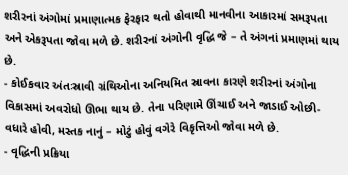શરીરનાં અંગોમાં પ્રમાણાત્મક ફેરફાર થતો હોવાથી માનવીના આકારમાં સમરૂપતા અને એકરૂપતા જોવા મળે છે. શરીરનાં અંગોની વૃદ્ધિ જે – તે અંગનાં પ્રમાણમાં થાય છે.
- કોઈકવાર અંતઃસ્રાવી ગ્રંથિઓના અનિયમિત સ્રાવના કારણે શરીરનાં અંગોના વિકાસમાં અવરોધો ઊભા થાય છે. તેના પરિણામે ઊંચાઈ અને જાડાઈ ઓછી- વધારે હોવી, મસ્તક નાનું – મોટું હોવું વગેરે વિકૃત્તિઓ જોવા મળે છે.
- વૃદ્ધિની પ્રક્રિયા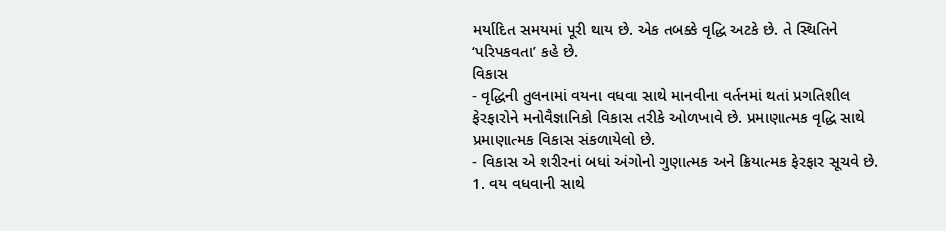મર્યાદિત સમયમાં પૂરી થાય છે. એક તબક્કે વૃદ્ધિ અટકે છે. તે સ્થિતિને ‘પરિપકવતા’ કહે છે.
વિકાસ
- વૃદ્ધિની તુલનામાં વયના વધવા સાથે માનવીના વર્તનમાં થતાં પ્રગતિશીલ ફેરફારોને મનોવૈજ્ઞાનિકો વિકાસ તરીકે ઓળખાવે છે. પ્રમાણાત્મક વૃદ્ધિ સાથે પ્રમાણાત્મક વિકાસ સંકળાયેલો છે.
- વિકાસ એ શરીરનાં બધાં અંગોનો ગુણાત્મક અને ક્રિયાત્મક ફેરફાર સૂચવે છે.
1. વય વધવાની સાથે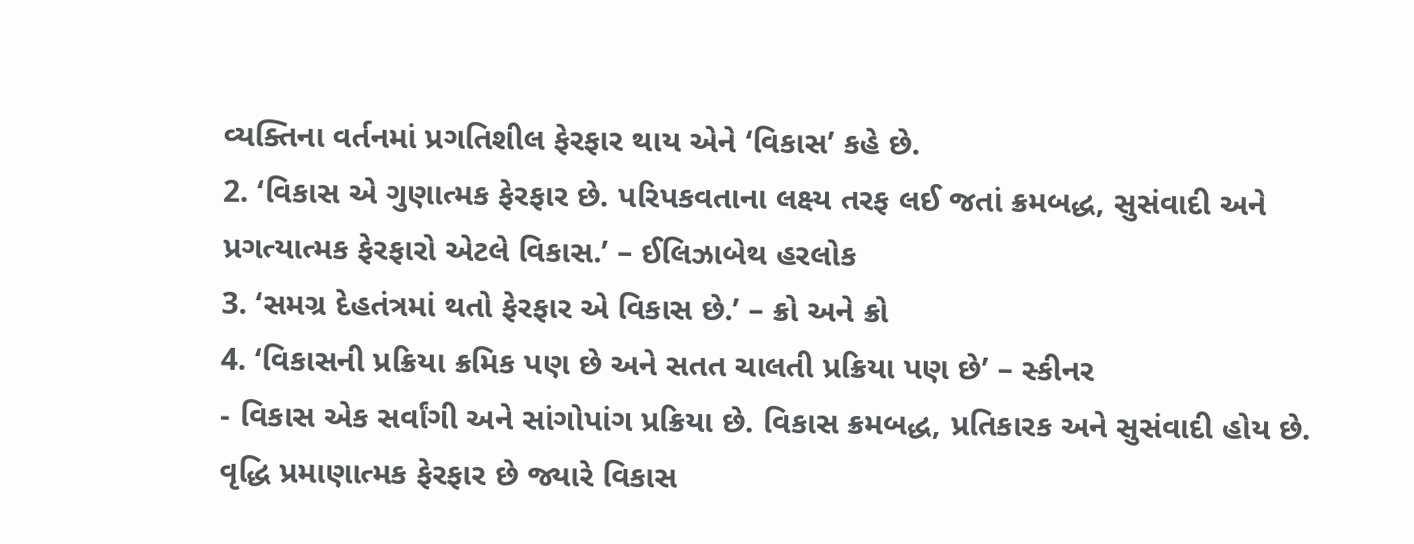વ્યક્તિના વર્તનમાં પ્રગતિશીલ ફેરફાર થાય એને ‘વિકાસ’ કહે છે.
2. ‘વિકાસ એ ગુણાત્મક ફેરફાર છે. પરિપકવતાના લક્ષ્ય તરફ લઈ જતાં ક્રમબદ્ધ, સુસંવાદી અને પ્રગત્યાત્મક ફેરફારો એટલે વિકાસ.’ – ઈલિઝાબેથ હરલોક
3. ‘સમગ્ર દેહતંત્રમાં થતો ફેરફાર એ વિકાસ છે.’ – ક્રો અને ક્રો
4. ‘વિકાસની પ્રક્રિયા ક્રમિક પણ છે અને સતત ચાલતી પ્રક્રિયા પણ છે’ – સ્કીનર
- વિકાસ એક સર્વાંગી અને સાંગોપાંગ પ્રક્રિયા છે. વિકાસ ક્રમબદ્ધ, પ્રતિકારક અને સુસંવાદી હોય છે. વૃદ્ધિ પ્રમાણાત્મક ફેરફાર છે જ્યારે વિકાસ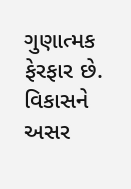ગુણાત્મક ફેરફાર છે.
વિકાસને અસર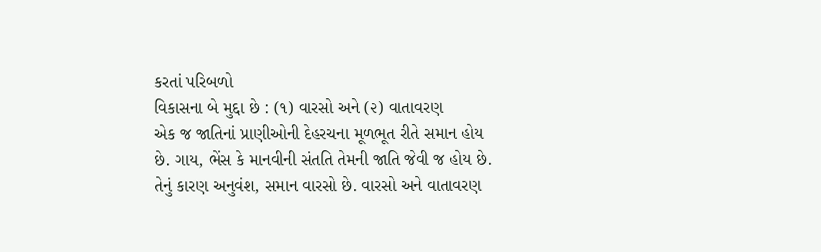કરતાં પરિબળો
વિકાસના બે મુદ્દા છે : (૧) વારસો અને (૨) વાતાવરણ
એક જ જાતિનાં પ્રાણીઓની દેહરચના મૂળભૂત રીતે સમાન હોય છે. ગાય, ભેંસ કે માનવીની સંતતિ તેમની જાતિ જેવી જ હોય છે.
તેનું કારણ અનુવંશ, સમાન વારસો છે. વારસો અને વાતાવરણ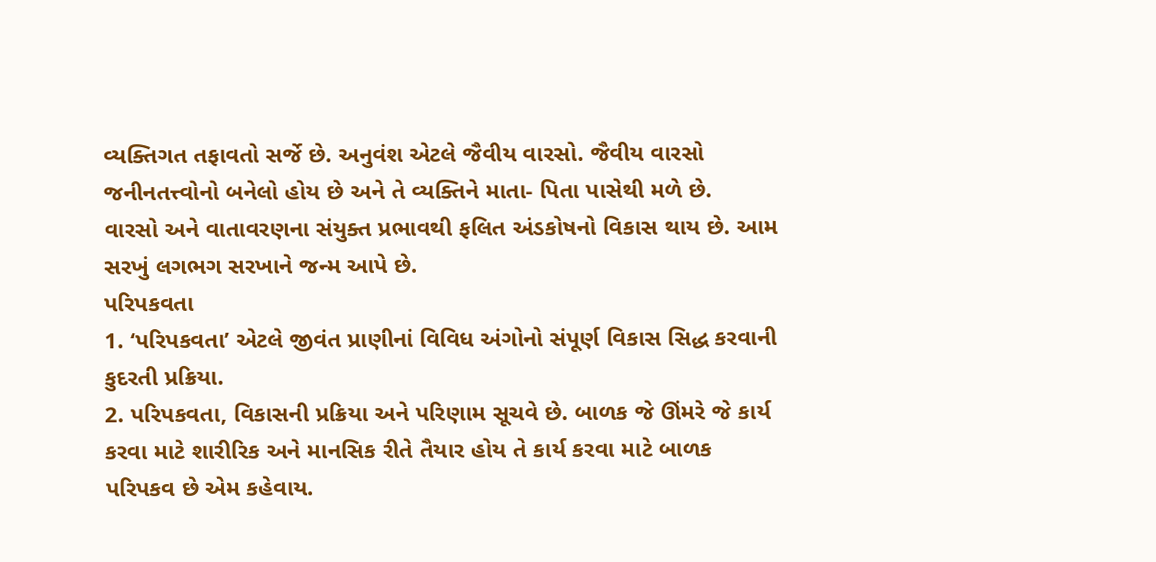વ્યક્તિગત તફાવતો સર્જે છે. અનુવંશ એટલે જૈવીય વારસો. જૈવીય વારસો જનીનતત્ત્વોનો બનેલો હોય છે અને તે વ્યક્તિને માતા- પિતા પાસેથી મળે છે.
વારસો અને વાતાવરણના સંયુક્ત પ્રભાવથી ફલિત અંડકોષનો વિકાસ થાય છે. આમ સરખું લગભગ સરખાને જન્મ આપે છે.
પરિપકવતા
1. ‘પરિપકવતા’ એટલે જીવંત પ્રાણીનાં વિવિધ અંગોનો સંપૂર્ણ વિકાસ સિદ્ધ કરવાની કુદરતી પ્રક્રિયા.
2. પરિપકવતા, વિકાસની પ્રક્રિયા અને પરિણામ સૂચવે છે. બાળક જે ઊંમરે જે કાર્ય કરવા માટે શારીરિક અને માનસિક રીતે તૈયાર હોય તે કાર્ય કરવા માટે બાળક પરિપકવ છે એમ કહેવાય.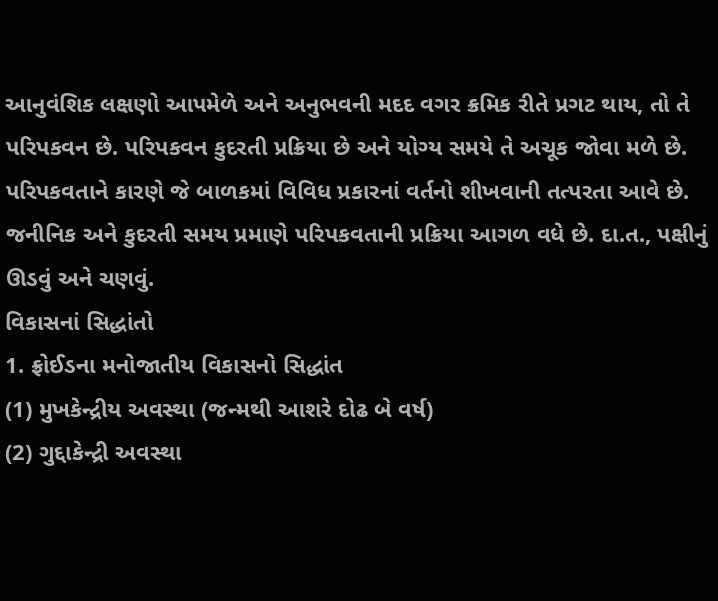આનુવંશિક લક્ષણો આપમેળે અને અનુભવની મદદ વગર ક્રમિક રીતે પ્રગટ થાય, તો તે પરિપકવન છે. પરિપકવન કુદરતી પ્રક્રિયા છે અને યોગ્ય સમયે તે અચૂક જોવા મળે છે.
પરિપકવતાને કારણે જે બાળકમાં વિવિધ પ્રકારનાં વર્તનો શીખવાની તત્પરતા આવે છે. જનીનિક અને કુદરતી સમય પ્રમાણે પરિપકવતાની પ્રક્રિયા આગળ વધે છે. દા.ત., પક્ષીનું ઊડવું અને ચણવું.
વિકાસનાં સિદ્ધાંતો
1. ફ્રોઈડના મનોજાતીય વિકાસનો સિદ્ધાંત
(1) મુખકેન્દ્રીય અવસ્થા (જન્મથી આશરે દોઢ બે વર્ષ)
(2) ગુદ્દાકેન્દ્રી અવસ્થા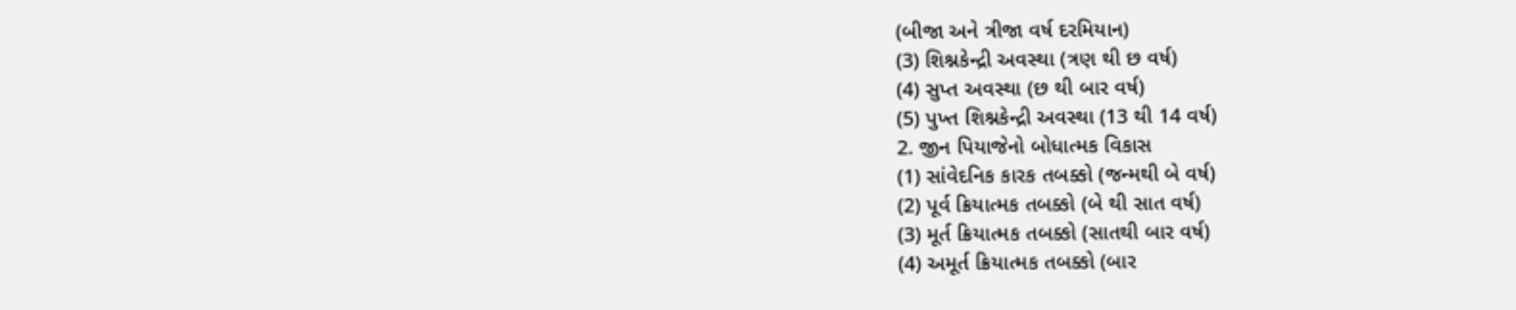(બીજા અને ત્રીજા વર્ષ દરમિયાન)
(3) શિશ્નકેન્દ્રી અવસ્થા (ત્રણ થી છ વર્ષ)
(4) સુપ્ત અવસ્થા (છ થી બાર વર્ષ)
(5) પુખ્ત શિશ્નકેન્દ્રી અવસ્થા (13 થી 14 વર્ષ)
2. જીન પિયાજેનો બોધાત્મક વિકાસ
(1) સાંવેદનિક કારક તબક્કો (જન્મથી બે વર્ષ)
(2) પૂર્વ ક્રિયાત્મક તબક્કો (બે થી સાત વર્ષ)
(3) મૂર્ત ક્રિયાત્મક તબક્કો (સાતથી બાર વર્ષ)
(4) અમૂર્ત ક્રિયાત્મક તબક્કો (બાર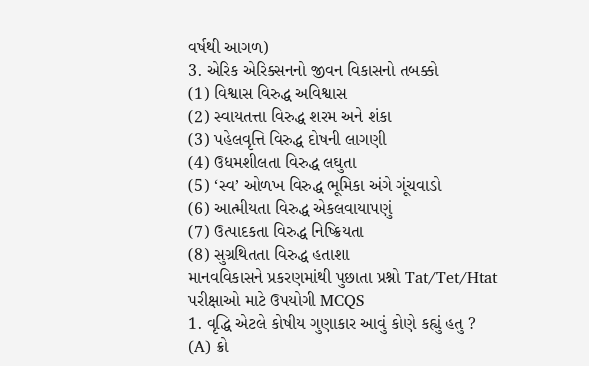વર્ષથી આગળ)
3. એરિક એરિક્સનનો જીવન વિકાસનો તબક્કો
(1) વિશ્વાસ વિરુદ્ધ અવિશ્વાસ
(2) સ્વાયતત્તા વિરુદ્ધ શરમ અને શંકા
(3) પહેલવૃત્તિ વિરુદ્ધ દોષની લાગણી
(4) ઉધમશીલતા વિરુદ્ધ લઘુતા
(5) ‘સ્વ’ ઓળખ વિરુદ્ધ ભૂમિકા અંગે ગૂંચવાડો
(6) આત્મીયતા વિરુદ્ધ એકલવાયાપણું
(7) ઉત્પાદકતા વિરુદ્ધ નિષ્ક્રિયતા
(8) સુગ્રથિતતા વિરુદ્ધ હતાશા
માનવવિકાસને પ્રકરણમાંથી પુછાતા પ્રશ્નો Tat/Tet/Htat પરીક્ષાઓ માટે ઉપયોગી MCQS
1. વૃદ્ધિ એટલે કોષીય ગુણાકાર આવું કોણે કહ્યું હતુ ?
(A) ક્રો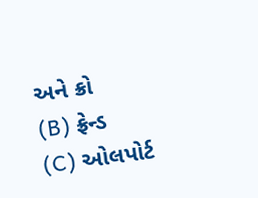અને ક્રો
(B) ફ્રેન્ડ
(C) ઓલપોર્ટ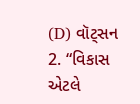(D) વૉટ્સન
2. “વિકાસ એટલે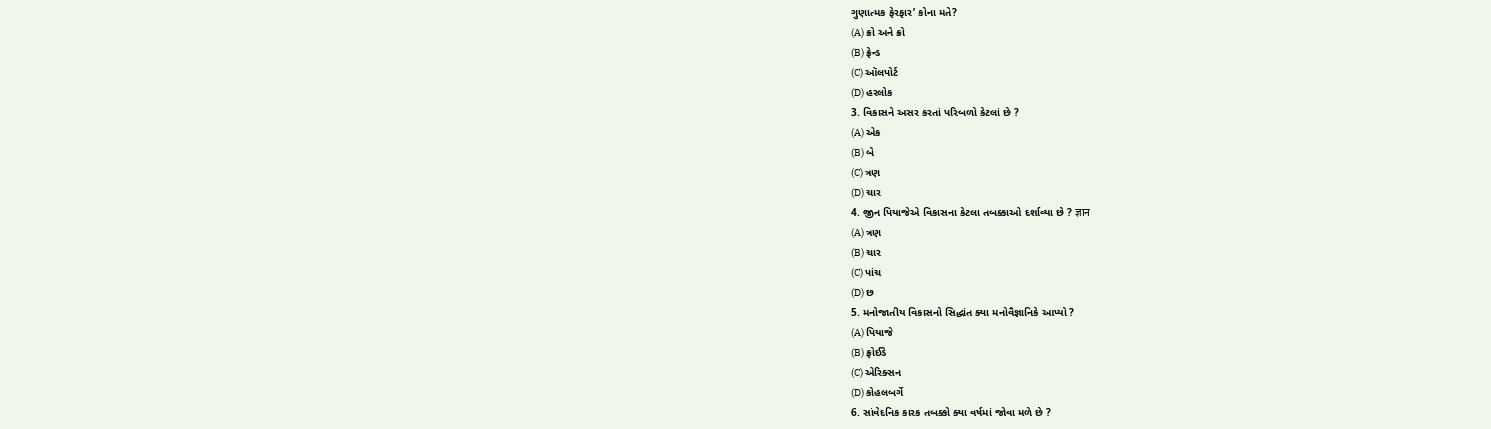ગુણાત્મક ફેરફાર’ કોના મતે?
(A) ક્રો અને ક્રો
(B) ફ્રેન્ડ
(C) ઑલપોર્ટ
(D) હરલોક
3. વિકાસને અસર કરતાં પરિબળો કેટલાં છે ?
(A) એક
(B) બે
(C) ત્રણ
(D) ચાર
4. જીન પિયાજેએ વિકાસના કેટલા તબક્કાઓ દર્શાવ્યા છે ? ज्ञान
(A) ત્રણ
(B) ચાર
(C) પાંચ
(D) છ
5. મનોજાતીય વિકાસનો સિદ્ધાંત ક્યા મનોવૈજ્ઞાનિકે આપ્યો ?
(A) પિયાજે
(B) ફ્રોઈડે
(C) એરિક્સન
(D) કોહલબર્ગે
6. સાંવેદનિક કારક તબક્કો ક્યા વર્ષમાં જોવા મળે છે ?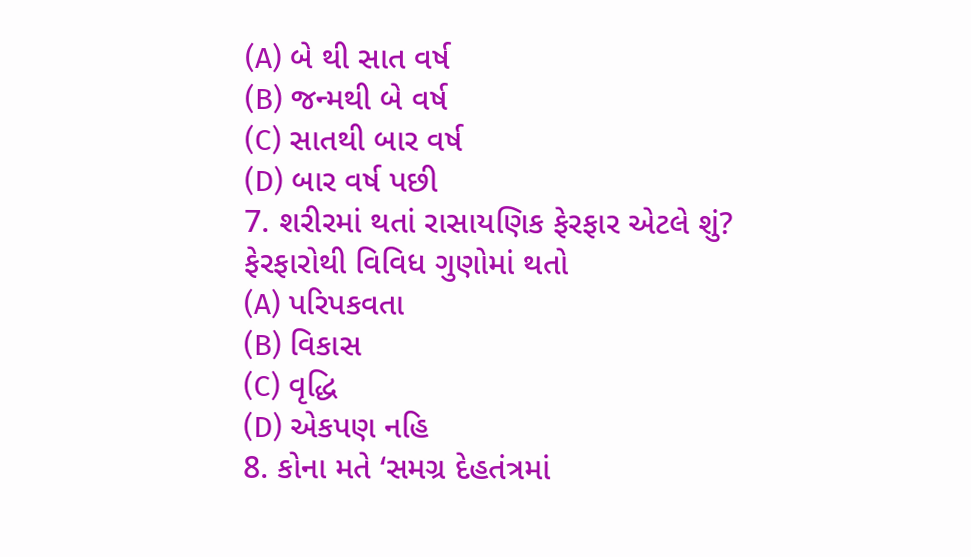(A) બે થી સાત વર્ષ
(B) જન્મથી બે વર્ષ
(C) સાતથી બાર વર્ષ
(D) બાર વર્ષ પછી
7. શરીરમાં થતાં રાસાયણિક ફેરફાર એટલે શું? ફેરફારોથી વિવિધ ગુણોમાં થતો
(A) પરિપકવતા
(B) વિકાસ
(C) વૃદ્ધિ
(D) એકપણ નહિ
8. કોના મતે ‘સમગ્ર દેહતંત્રમાં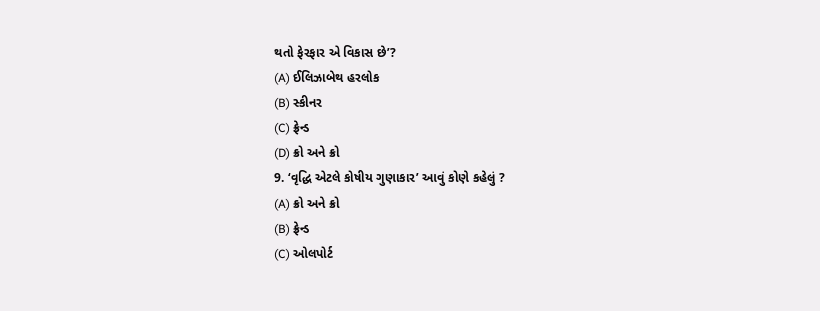થતો ફેરફાર એ વિકાસ છે’?
(A) ઈલિઝાબેથ હરલોક
(B) સ્કીનર
(C) ફ્રેન્ડ
(D) ક્રો અને ક્રો
9. ‘વૃદ્ધિ એટલે કોષીય ગુણાકાર’ આવું કોણે કહેલું ?
(A) ક્રો અને ક્રો
(B) ફ્રેન્ડ
(C) ઓલપોર્ટ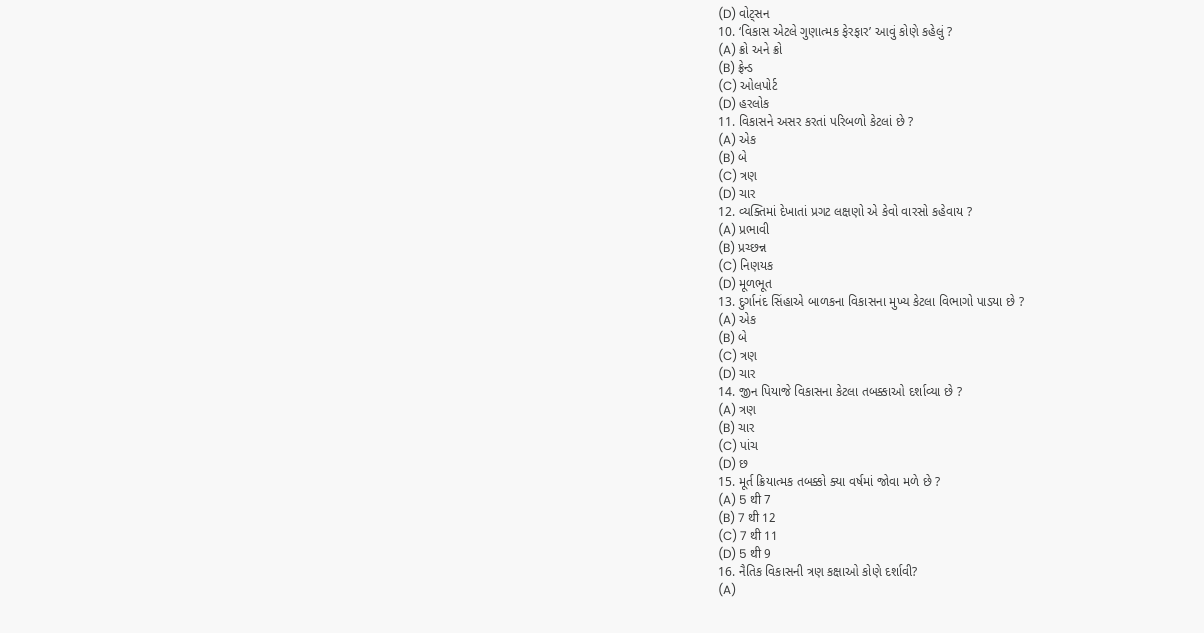(D) વોટ્સન
10. ‘વિકાસ એટલે ગુણાત્મક ફેરફાર’ આવું કોણે કહેલું ?
(A) ક્રો અને ક્રો
(B) ફ્રેન્ડ
(C) ઓલપોર્ટ
(D) હરલોક
11. વિકાસને અસર કરતાં પરિબળો કેટલાં છે ?
(A) એક
(B) બે
(C) ત્રણ
(D) ચાર
12. વ્યક્તિમાં દેખાતાં પ્રગટ લક્ષણો એ કેવો વારસો કહેવાય ?
(A) પ્રભાવી
(B) પ્રચ્છન્ન
(C) નિણયક
(D) મૂળભૂત
13. દુર્ગાનંદ સિંહાએ બાળકના વિકાસના મુખ્ય કેટલા વિભાગો પાડયા છે ?
(A) એક
(B) બે
(C) ત્રણ
(D) ચાર
14. જીન પિયાજે વિકાસના કેટલા તબક્કાઓ દર્શાવ્યા છે ?
(A) ત્રણ
(B) ચાર
(C) પાંચ
(D) છ
15. મૂર્ત ક્રિયાત્મક તબક્કો ક્યા વર્ષમાં જોવા મળે છે ?
(A) 5 थी 7
(B) 7 थी 12
(C) 7 थी 11
(D) 5 थी 9
16. નૈતિક વિકાસની ત્રણ કક્ષાઓ કોણે દર્શાવી?
(A)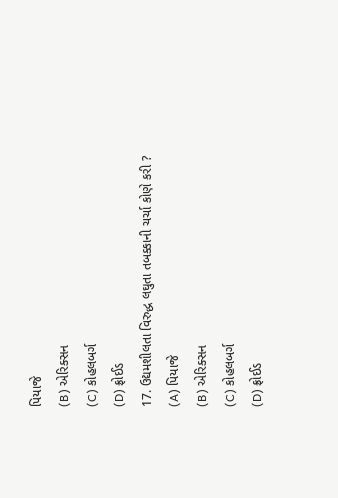પિયાજે
(B) એરિક્સન
(C) કોહલબર્ગ
(D) ફ્રોઈડ
17. ઉદ્યમશીલતા વિરુદ્ધ લઘુતા તબક્કાની ચર્ચા કોણે કરી ?
(A) પિયાજે
(B) એરિક્સન
(C) કોહલબર્ગ
(D) ફ્રોઈડ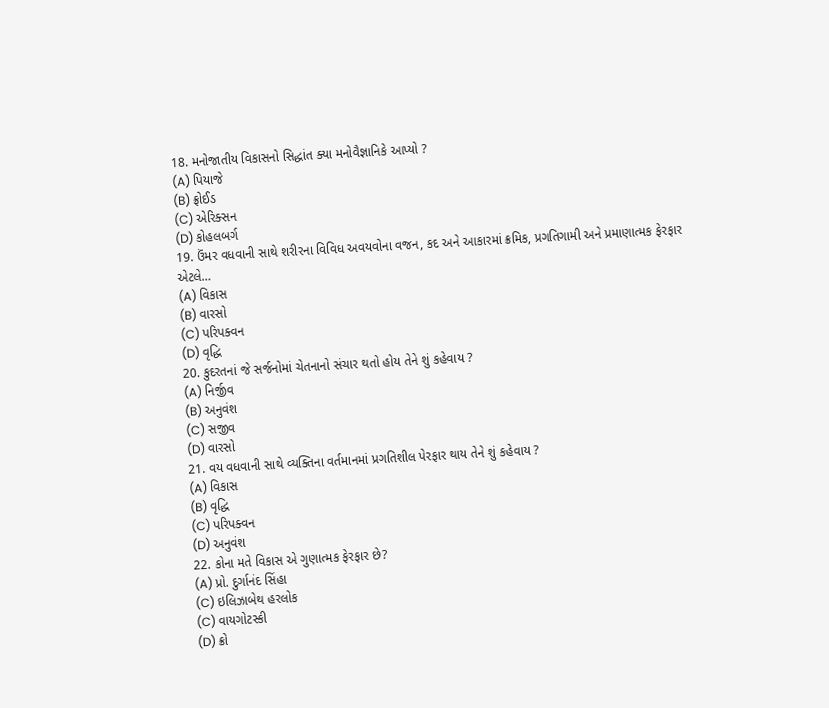18. મનોજાતીય વિકાસનો સિદ્ધાંત ક્યા મનોવૈજ્ઞાનિકે આપ્યો ?
(A) પિયાજે
(B) ફ્રોઈડ
(C) એરિક્સન
(D) કોહલબર્ગ
19. ઉંમર વધવાની સાથે શરીરના વિવિધ અવયવોના વજન, કદ અને આકારમાં ક્રમિક, પ્રગતિગામી અને પ્રમાણાત્મક ફેરફાર એટલે…
(A) વિકાસ
(B) વારસો
(C) પરિપક્વન
(D) વૃદ્ધિ
20. કુદરતનાં જે સર્જનોમાં ચેતનાનો સંચાર થતો હોય તેને શું કહેવાય ?
(A) નિર્જીવ
(B) અનુવંશ
(C) સજીવ
(D) વારસો
21. વય વધવાની સાથે વ્યક્તિના વર્તમાનમાં પ્રગતિશીલ પેરફાર થાય તેને શું કહેવાય ?
(A) વિકાસ
(B) વૃદ્ધિ
(C) પરિપક્વન
(D) અનુવંશ
22. કોના મતે વિકાસ એ ગુણાત્મક ફેરફાર છે?
(A) પ્રો. દુર્ગાનંદ સિંહા
(C) ઇલિઝાબેથ હરલોક
(C) વાયગોટસ્કી
(D) ક્રો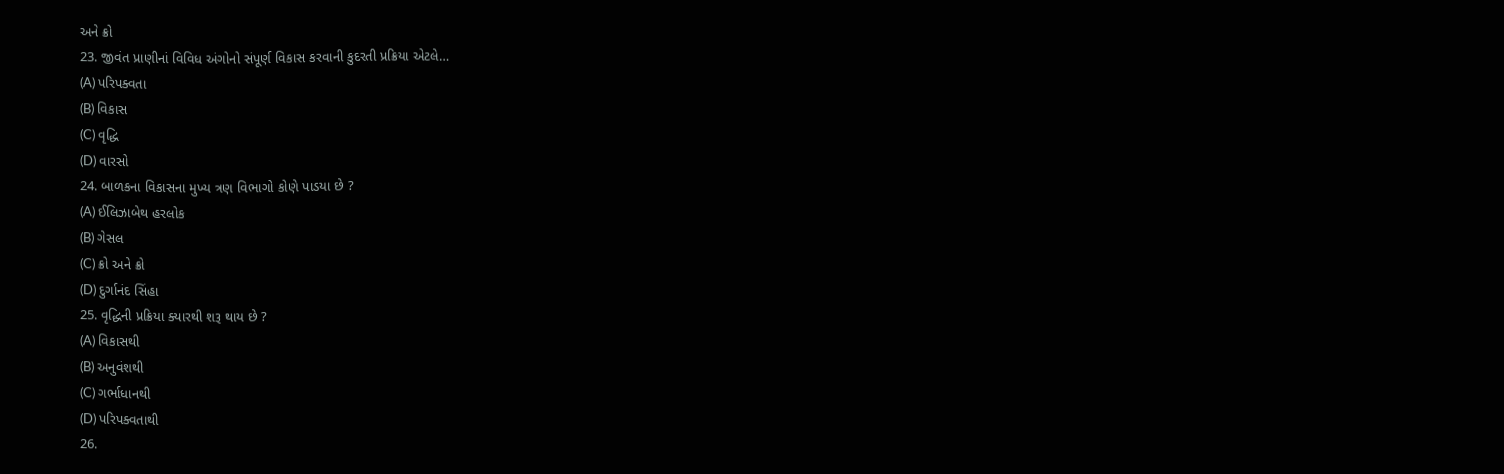અને ક્રો
23. જીવંત પ્રાણીનાં વિવિધ અંગોનો સંપૂર્ણ વિકાસ કરવાની કુદરતી પ્રક્રિયા એટલે…
(A) પરિપક્વતા
(B) વિકાસ
(C) વૃદ્ધિ
(D) વારસો
24. બાળકના વિકાસના મુખ્ય ત્રણ વિભાગો કોણે પાડયા છે ?
(A) ઈલિઝાબેથ હરલોક
(B) ગેસલ
(C) ક્રો અને ક્રો
(D) દુર્ગાનંદ સિંહા
25. વૃદ્ધિની પ્રક્રિયા ક્યારથી શરૂ થાય છે ?
(A) વિકાસથી
(B) અનુવંશથી
(C) ગર્ભાધાનથી
(D) પરિપક્વતાથી
26.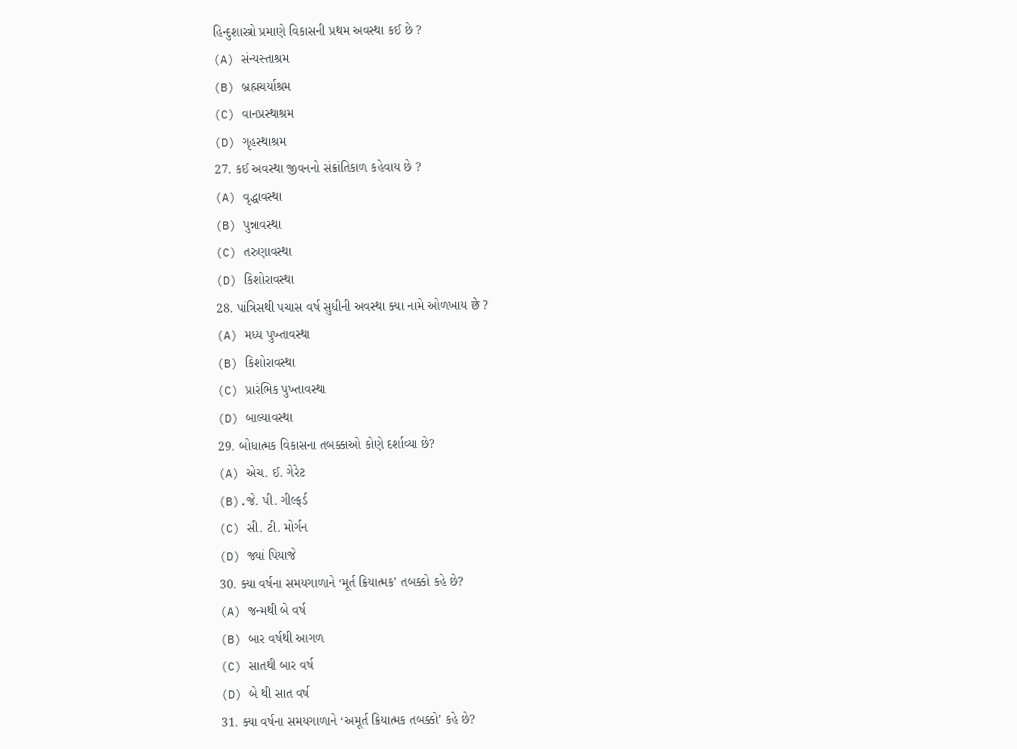હિન્દુશાસ્ત્રો પ્રમાણે વિકાસની પ્રથમ અવસ્થા કઈ છે ?
(A) સંન્યસ્તાશ્રમ
(B) બ્રહ્મચર્યાશ્રમ
(C) વાનપ્રસ્થાશ્રમ
(D) ગૃહસ્થાશ્રમ
27. કઈ અવસ્થા જીવનનો સંક્રાંતિકાળ કહેવાય છે ?
(A) વૃદ્ધાવસ્થા
(B) પુન્નાવસ્થા
(C) તરુણાવસ્થા
(D) કિશોરાવસ્થા
28. પાંત્રિસથી પચાસ વર્ષ સુધીની અવસ્થા ક્યા નામે ઓળખાય छे ?
(A) મધ્ય પુખ્તાવસ્થા
(B) કિશોરાવસ્થા
(C) પ્રારંભિક પુખ્તાવસ્થા
(D) બાલ્યાવસ્થા
29. બોધાત્મક વિકાસના તબક્કાઓ કોણે દર્શાવ્યા છે?
(A) એચ. ઈ. ગેરેટ
(B).જે. પી. ગીલ્ફર્ડ
(C) સી. ટી. મોર્ગન
(D) જ્યાં પિયાજે
30. ક્યા વર્ષના સમયગાળાને ‘મૂર્ત ક્રિયાત્મક’ તબક્કો કહે છે?
(A) જન્મથી બે વર્ષ
(B) બાર વર્ષથી આગળ
(C) સાતથી બાર વર્ષ
(D) બે થી સાત વર્ષ
31. ક્યા વર્ષના સમયગાળાને ‘અમૂર્ત ક્રિયાત્મક તબક્કો’ કહે છે?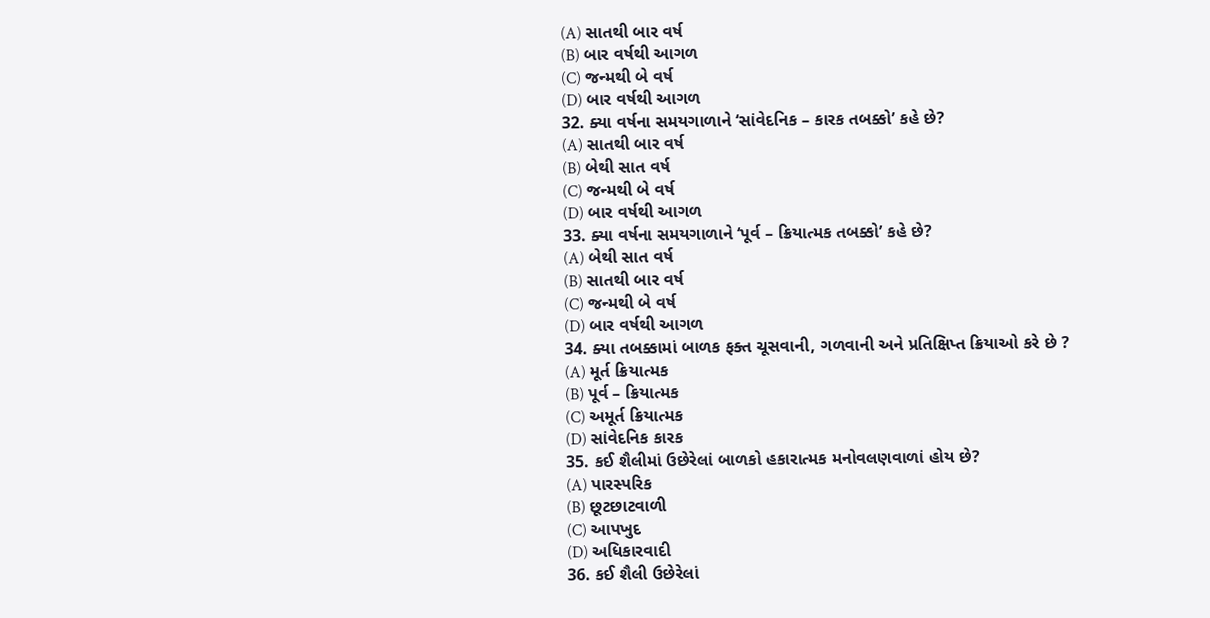(A) સાતથી બાર વર્ષ
(B) બાર વર્ષથી આગળ
(C) જન્મથી બે વર્ષ
(D) બાર વર્ષથી આગળ
32. ક્યા વર્ષના સમયગાળાને ‘સાંવેદનિક – કારક તબક્કો’ કહે છે?
(A) સાતથી બાર વર્ષ
(B) બેથી સાત વર્ષ
(C) જન્મથી બે વર્ષ
(D) બાર વર્ષથી આગળ
33. ક્યા વર્ષના સમયગાળાને ‘પૂર્વ – ક્રિયાત્મક તબક્કો’ કહે છે?
(A) બેથી સાત વર્ષ
(B) સાતથી બાર વર્ષ
(C) જન્મથી બે વર્ષ
(D) બાર વર્ષથી આગળ
34. ક્યા તબક્કામાં બાળક ફક્ત ચૂસવાની, ગળવાની અને પ્રતિક્ષિપ્ત ક્રિયાઓ કરે છે ?
(A) મૂર્ત ક્રિયાત્મક
(B) પૂર્વ – ક્રિયાત્મક
(C) અમૂર્ત ક્રિયાત્મક
(D) સાંવેદનિક કારક
35. કઈ શૈલીમાં ઉછેરેલાં બાળકો હકારાત્મક મનોવલણવાળાં હોય છે?
(A) પારસ્પરિક
(B) છૂટછાટવાળી
(C) આપખુદ
(D) અધિકારવાદી
36. કઈ શૈલી ઉછેરેલાં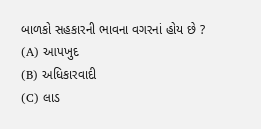બાળકો સહકારની ભાવના વગરનાં હોય છે ?
(A) આપખુદ
(B) અધિકારવાદી
(C) લાડ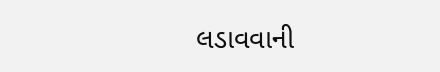લડાવવાની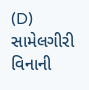(D) સામેલગીરી વિનાની